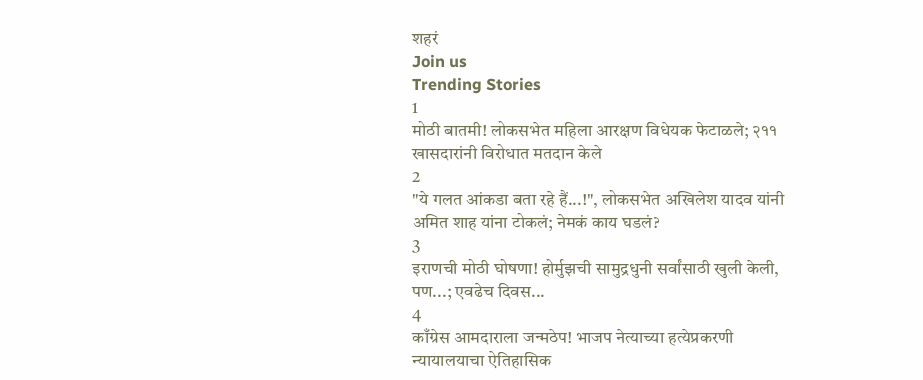शहरं
Join us
Trending Stories
1
मोठी बातमी! लोकसभेत महिला आरक्षण विधेयक फेटाळले; २११ खासदारांनी विरोधात मतदान केले
2
"ये गलत आंकडा बता रहे हैं...!", लोकसभेत अखिलेश यादव यांनी अमित शाह यांना टोकलं; नेमकं काय घडलं?
3
इराणची मोठी घोषणा! होर्मुझची सामुद्रधुनी सर्वांसाठी खुली केली, पण...; एवढेच दिवस...
4
काँग्रेस आमदाराला जन्मठेप! भाजप नेत्याच्या हत्येप्रकरणी न्यायालयाचा ऐतिहासिक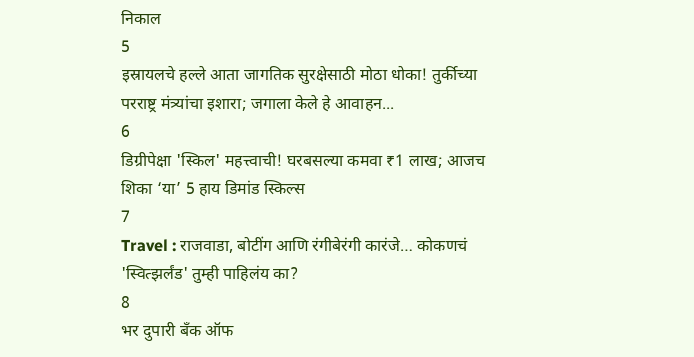निकाल
5
इस्रायलचे हल्ले आता जागतिक सुरक्षेसाठी मोठा धोका! तुर्कीच्या परराष्ट्र मंत्र्यांचा इशारा; जगाला केले हे आवाहन...
6
डिग्रीपेक्षा 'स्किल' महत्त्वाची! घरबसल्या कमवा ₹1 लाख; आजच शिका ‘या’ 5 हाय डिमांड स्किल्स
7
Travel : राजवाडा, बोटींग आणि रंगीबेरंगी कारंजे… कोकणचं 'स्वित्झर्लंड' तुम्ही पाहिलंय का?
8
भर दुपारी बँक ऑफ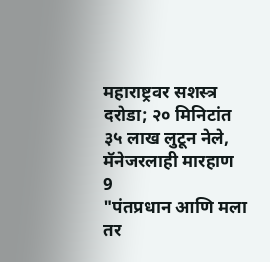महाराष्ट्रवर सशस्त्र दरोडा; २० मिनिटांत ३५ लाख लुटून नेले, मॅनेजरलाही मारहाण
9
"पंतप्रधान आणि मला तर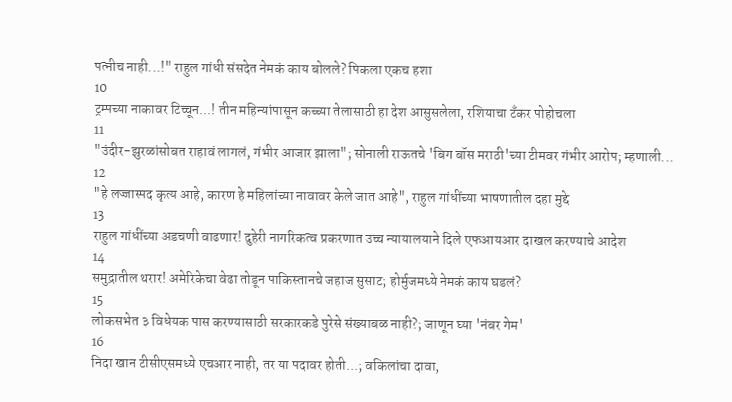पत्नीच नाही...!" राहुल गांधी संसदेत नेमकं काय बोलले? पिकला एकच हशा
10
ट्रम्पच्या नाकावर टिच्चून...! तीन महिन्यांपासून कच्च्या तेलासाठी हा देश आसुसलेला, रशियाचा टँकर पोहोचला
11
"उंदीर-झुरळांसोबत राहावं लागलं, गंभीर आजार झाला"; सोनाली राऊतचे 'बिग बॉस मराठी'च्या टीमवर गंभीर आरोप; म्हणाली...
12
"हे लज्जास्पद कृत्य आहे, कारण हे महिलांच्या नावावर केले जात आहे", राहुल गांधींच्या भाषणातील दहा मुद्दे
13
राहुल गांधींच्या अडचणी वाढणार! दुहेरी नागरिकत्व प्रकरणात उच्च न्यायालयाने दिले एफआयआर दाखल करण्याचे आदेश
14
समुद्रातील थरार! अमेरिकेचा वेढा तोडून पाकिस्तानचे जहाज सुसाट; होर्मुजमध्ये नेमकं काय घडलं?
15
लोकसभेत ३ विधेयक पास करण्यासाठी सरकारकडे पुरेसे संख्याबळ नाही?; जाणून घ्या 'नंबर गेम'
16
निदा खान टीसीएसमध्ये एचआर नाही, तर या पदावर होती...; वकिलांचा दावा,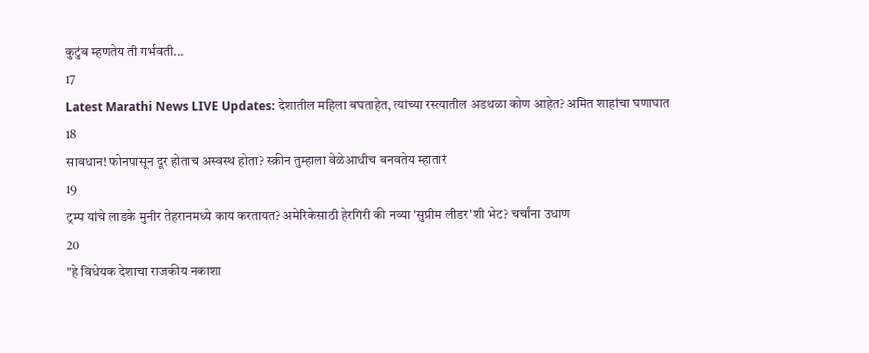कुटुंब म्हणतेय ती गर्भवती...
17
Latest Marathi News LIVE Updates: देशातील महिला बघताहेत, त्यांच्या रस्त्यातील अडथळा कोण आहेत? अमित शाहांचा घणाघात
18
सावधान! फोनपासून दूर होताच अस्वस्थ होता? स्क्रीन तुम्हाला वेळेआधीच बनवतेय म्हातारं
19
ट्रम्प यांचे लाडके मुनीर तेहरानमध्ये काय करतायत? अमेरिकेसाठी हेरगिरी की नव्या 'सुप्रीम लीडर'शी भेट? चर्चांना उधाण
20
"हे विधेयक देशाचा राजकीय नकाशा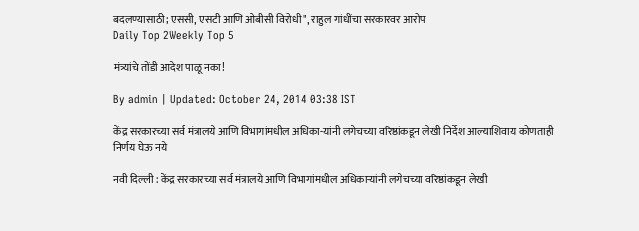बदलण्यासाठी; एससी, एसटी आणि ओबीसी विरोधी", राहुल गांधींचा सरकारवर आरोप
Daily Top 2Weekly Top 5

मंत्र्यांचे तोंडी आदेश पाळू नका!

By admin | Updated: October 24, 2014 03:38 IST

केंद्र सरकारच्या सर्व मंत्रालये आणि विभागांमधील अधिका-यांनी लगेचच्या वरिष्ठांकडून लेखी निर्देश आल्याशिवाय कोणताही निर्णय घेऊ नये

नवी दिल्ली : केंद्र सरकारच्या सर्व मंत्रालये आणि विभागांमधील अधिकाऱ्यांनी लगेचच्या वरिष्ठांकडून लेखी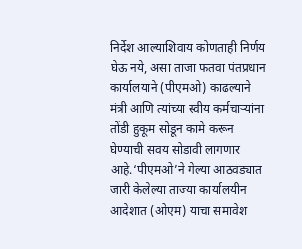निर्देश आल्याशिवाय कोणताही निर्णय घेऊ नये, असा ताजा फतवा पंतप्रधान कार्यालयाने (पीएमओ) काढल्याने मंत्री आणि त्यांच्या स्वीय कर्मचाऱ्यांना तोंडी हुकूम सोडून कामे करून घेण्याची सवय सोडावी लागणार आहे.‘पीएमओ’ने गेल्या आठवड्यात जारी केलेल्या ताज्या कार्यालयीन आदेशात (ओएम) याचा समावेश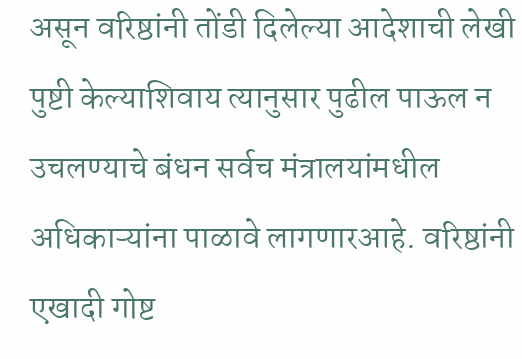असून वरिष्ठांनी तोंडी दिलेल्या आदेशाची लेखी पुष्टी केल्याशिवाय त्यानुसार पुढील पाऊल न उचलण्याचे बंधन सर्वच मंत्रालयांमधील अधिकाऱ्यांना पाळावे लागणारआहे. वरिष्ठांनी एखादी गोष्ट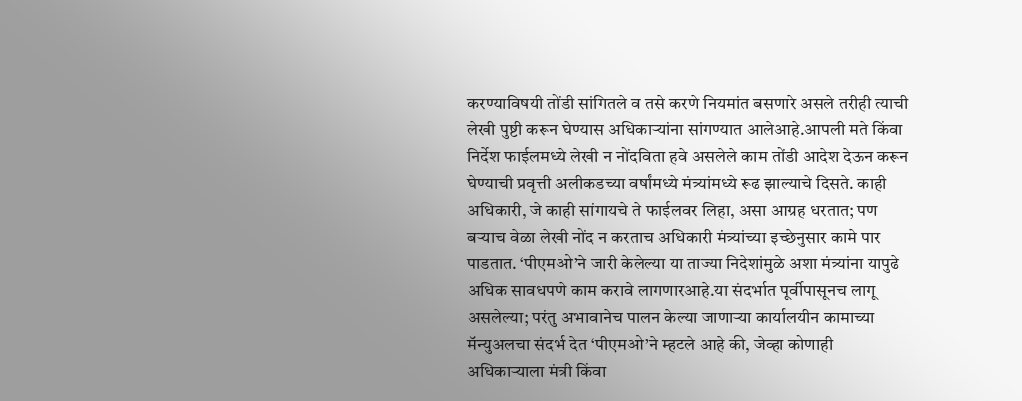करण्याविषयी तोंडी सांगितले व तसे करणे नियमांत बसणारे असले तरीही त्याची लेखी पुष्टी करून घेण्यास अधिकाऱ्यांना सांगण्यात आलेआहे.आपली मते किंवा निर्देश फाईलमध्ये लेखी न नोंदविता हवे असलेले काम तोंडी आदेश देऊन करून घेण्याची प्रवृत्ती अलीकडच्या वर्षांमध्ये मंत्र्यांमध्ये रूढ झाल्याचे दिसते. काही अधिकारी, जे काही सांगायचे ते फाईलवर लिहा, असा आग्रह धरतात; पण बऱ्याच वेळा लेखी नोंद न करताच अधिकारी मंत्र्यांच्या इच्छेनुसार कामे पार पाडतात. ‘पीएमओ’ने जारी केलेल्या या ताज्या निदेशांमुळे अशा मंत्र्यांना यापुढे अधिक सावधपणे काम करावे लागणारआहे.या संदर्भात पूर्वीपासूनच लागू असलेल्या; परंतु अभावानेच पालन केल्या जाणाऱ्या कार्यालयीन कामाच्या मॅन्युअलचा संदर्भ देत ‘पीएमओ’ने म्हटले आहे की, जेव्हा कोणाही अधिकाऱ्याला मंत्री किंवा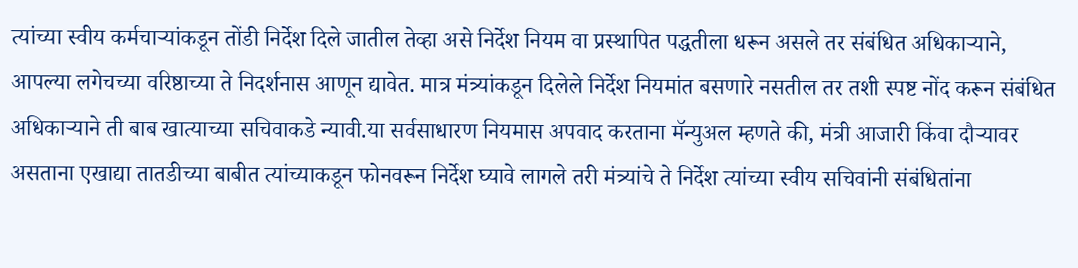त्यांच्या स्वीय कर्मचाऱ्यांकडून तोंडी निर्देश दिले जातील तेव्हा असे निर्देश नियम वा प्रस्थापित पद्धतीला धरून असले तर संबंधित अधिकाऱ्याने, आपल्या लगेचच्या वरिष्ठाच्या ते निदर्शनास आणून द्यावेत. मात्र मंत्र्यांकडून दिलेले निर्देश नियमांत बसणारे नसतील तर तशी स्पष्ट नोंद करून संबंधित अधिकाऱ्याने ती बाब खात्याच्या सचिवाकडे न्यावी.या सर्वसाधारण नियमास अपवाद करताना मॅन्युअल म्हणते की, मंत्री आजारी किंवा दौऱ्यावर असताना एखाद्या तातडीच्या बाबीत त्यांच्याकडून फोनवरून निर्देश घ्यावे लागले तरी मंत्र्यांचे ते निर्देश त्यांच्या स्वीय सचिवांनी संबंधितांना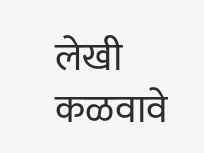लेखी कळवावे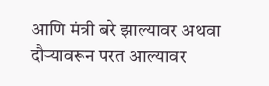आणि मंत्री बरे झाल्यावर अथवा दौऱ्यावरून परत आल्यावर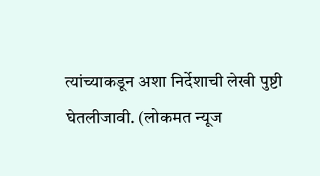त्यांच्याकडून अशा निर्देशाची लेखी पुष्टी घेतलीजावी. (लोकमत न्यूज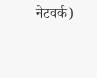नेटवर्क)